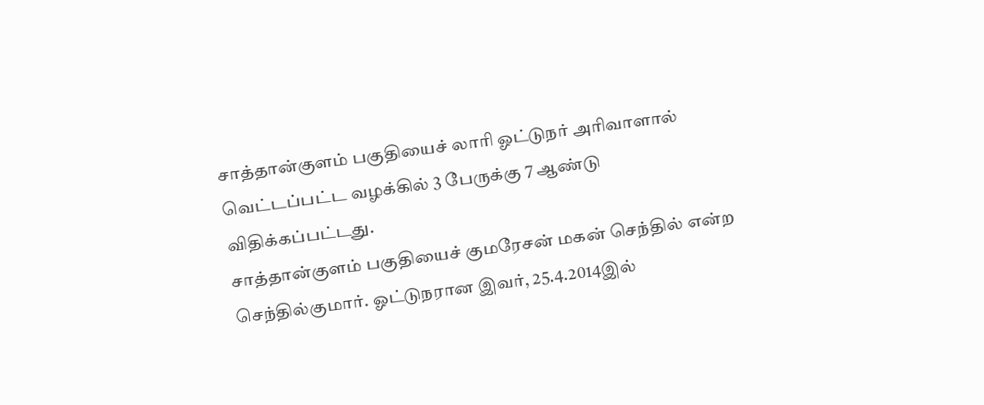சாத்தான்குளம் பகுதியைச் லாரி ஓட்டுநர் அரிவாளால் வெட்டப்பட்ட வழக்கில் 3 பேருக்கு 7 ஆண்டு விதிக்கப்பட்டது.
சாத்தான்குளம் பகுதியைச் குமரேசன் மகன் செந்தில் என்ற செந்தில்குமார். ஓட்டுநரான இவர், 25.4.2014இல்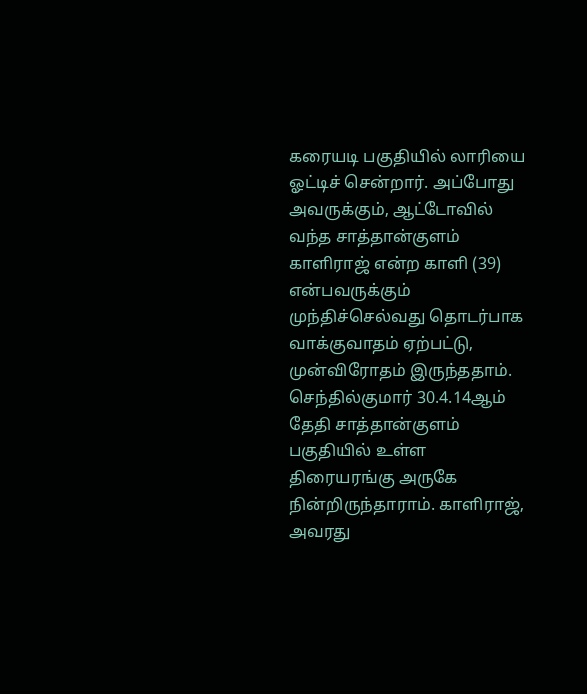கரையடி பகுதியில் லாரியை ஓட்டிச் சென்றார். அப்போது அவருக்கும், ஆட்டோவில் வந்த சாத்தான்குளம் காளிராஜ் என்ற காளி (39) என்பவருக்கும் முந்திச்செல்வது தொடர்பாக வாக்குவாதம் ஏற்பட்டு, முன்விரோதம் இருந்ததாம்.
செந்தில்குமார் 30.4.14ஆம் தேதி சாத்தான்குளம் பகுதியில் உள்ள திரையரங்கு அருகே நின்றிருந்தாராம். காளிராஜ், அவரது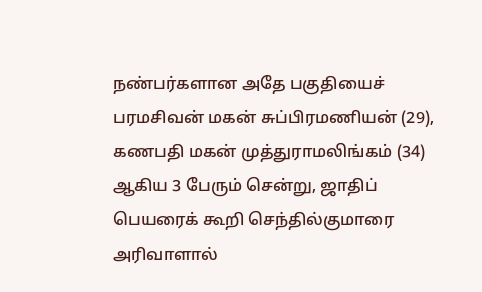நண்பர்களான அதே பகுதியைச் பரமசிவன் மகன் சுப்பிரமணியன் (29), கணபதி மகன் முத்துராமலிங்கம் (34) ஆகிய 3 பேரும் சென்று, ஜாதிப் பெயரைக் கூறி செந்தில்குமாரை அரிவாளால்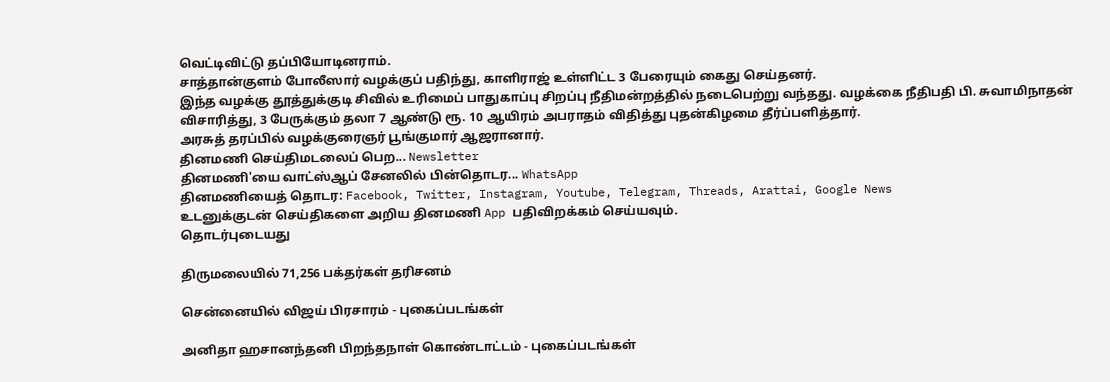வெட்டிவிட்டு தப்பியோடினராம்.
சாத்தான்குளம் போலீஸார் வழக்குப் பதிந்து, காளிராஜ் உள்ளிட்ட 3 பேரையும் கைது செய்தனர்.
இந்த வழக்கு தூத்துக்குடி சிவில் உரிமைப் பாதுகாப்பு சிறப்பு நீதிமன்றத்தில் நடைபெற்று வந்தது. வழக்கை நீதிபதி பி. சுவாமிநாதன் விசாரித்து, 3 பேருக்கும் தலா 7 ஆண்டு ரூ. 10 ஆயிரம் அபராதம் விதித்து புதன்கிழமை தீர்ப்பளித்தார்.
அரசுத் தரப்பில் வழக்குரைஞர் பூங்குமார் ஆஜரானார்.
தினமணி செய்திமடலைப் பெற... Newsletter
தினமணி'யை வாட்ஸ்ஆப் சேனலில் பின்தொடர... WhatsApp
தினமணியைத் தொடர: Facebook, Twitter, Instagram, Youtube, Telegram, Threads, Arattai, Google News
உடனுக்குடன் செய்திகளை அறிய தினமணி App பதிவிறக்கம் செய்யவும்.
தொடர்புடையது

திருமலையில் 71,256 பக்தர்கள் தரிசனம்

சென்னையில் விஜய் பிரசாரம் - புகைப்படங்கள்

அனிதா ஹசானந்தனி பிறந்தநாள் கொண்டாட்டம் - புகைப்படங்கள்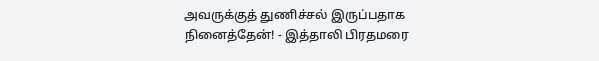அவருக்குத் துணிச்சல் இருப்பதாக நினைத்தேன்! - இத்தாலி பிரதமரை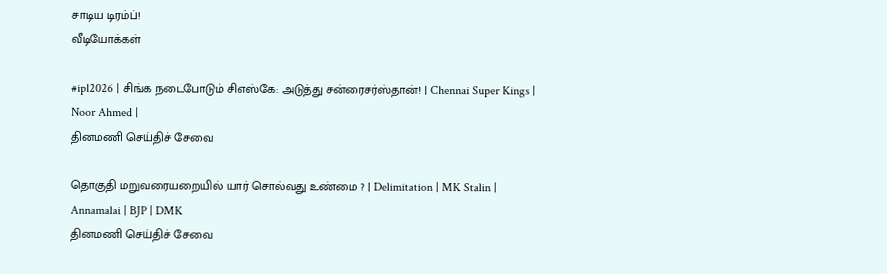சாடிய டிரம்ப்!
வீடியோக்கள்

#ipl2026 | சிங்க நடைபோடும் சிஎஸ்கே: அடுத்து சன்ரைசர்ஸ்தான்! | Chennai Super Kings | Noor Ahmed |
தினமணி செய்திச் சேவை

தொகுதி மறுவரையறையில் யார் சொல்வது உண்மை ? | Delimitation | MK Stalin | Annamalai | BJP | DMK
தினமணி செய்திச் சேவை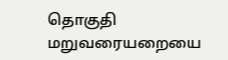தொகுதி மறுவரையறையை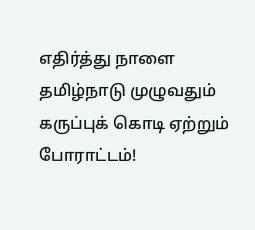எதிர்த்து நாளை தமிழ்நாடு முழுவதும் கருப்புக் கொடி ஏற்றும் போராட்டம்!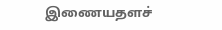இணையதளச்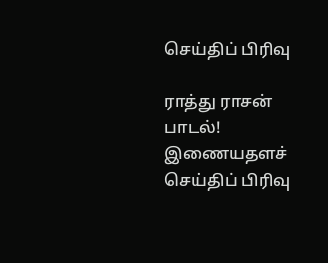செய்திப் பிரிவு

ராத்து ராசன் பாடல்!
இணையதளச் செய்திப் பிரிவு